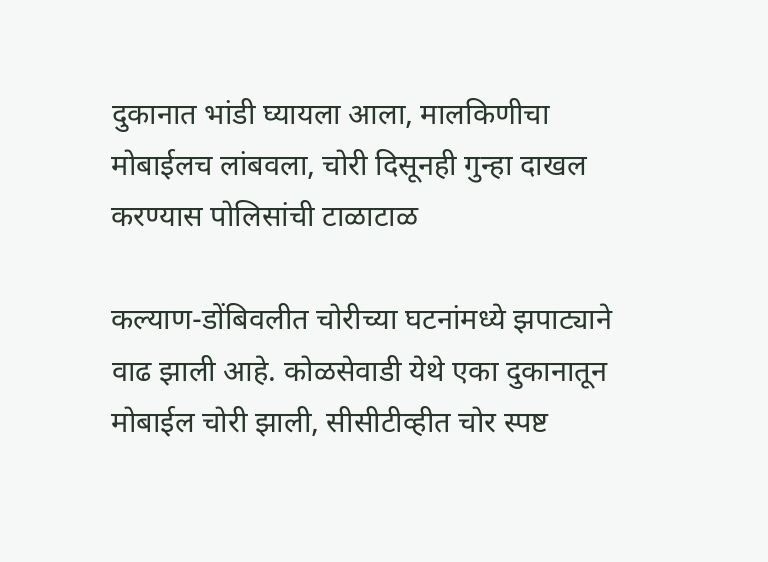दुकानात भांडी घ्यायला आला, मालकिणीचा मोबाईलच लांबवला, चोरी दिसूनही गुन्हा दाखल करण्यास पोलिसांची टाळाटाळ

कल्याण-डोंबिवलीत चोरीच्या घटनांमध्ये झपाट्याने वाढ झाली आहे. कोळसेवाडी येथे एका दुकानातून मोबाईल चोरी झाली, सीसीटीव्हीत चोर स्पष्ट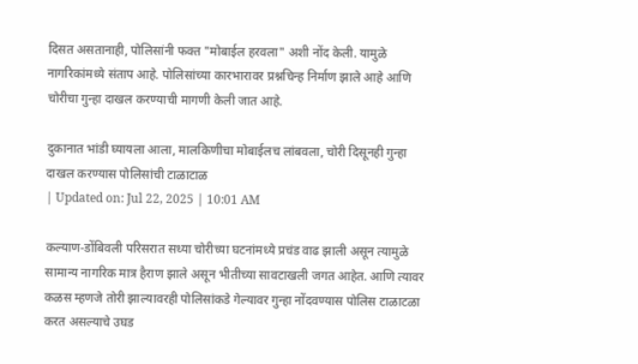दिसत असतानाही, पोलिसांनी फक्त "मोबाईल हरवला" अशी नोंद केली. यामुळे नागरिकांमध्ये संताप आहे. पोलिसांच्या कारभारावर प्रश्नचिन्ह निर्माण झाले आहे आणि चोरीचा गुन्हा दाखल करण्याची मागणी केली जात आहे.

दुकानात भांडी घ्यायला आला, मालकिणीचा मोबाईलच लांबवला, चोरी दिसूनही गुन्हा दाखल करण्यास पोलिसांची टाळाटाळ
| Updated on: Jul 22, 2025 | 10:01 AM

कल्याण-डोंबिवली परिसरात सध्या चोरीच्या घटनांमध्ये प्रचंड वाढ झाली असून त्यामुळे सामान्य नागरिक मात्र हैराण झाले असून भीतीच्या सावटाखली जगत आहेत. आणि त्यावर कळस म्हणजे तोरी झाल्यावरही पोलिसांकडे गेल्यावर गुन्हा नोंदवण्यास पोलिस टाळाटळा करत असल्याचे उघड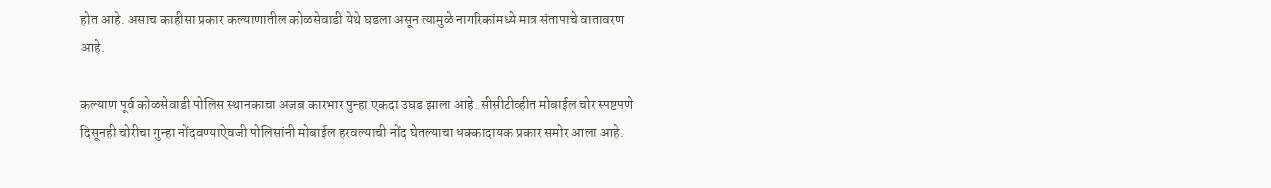होत आहे. असाच काहीसा प्रकार कल्याणातील कोळसेवाडी येथे घडला असून त्यामुळे नागरिकांमध्ये मात्र संतापाचे वातावरण आहे.

कल्याण पूर्व कोळसेवाडी पोलिस स्थानकाचा अजब कारभार पुन्हा एकदा उघड झाला आहे. सीसीटीव्हीत मोबाईल चोर स्पष्टपणे दिसूनही चोरीचा गुन्हा नोंदवण्याऐवजी पोलिसांनी मोबाईल हरवल्याची नोंद घेतल्याचा धक्कादायक प्रकार समोर आला आहे.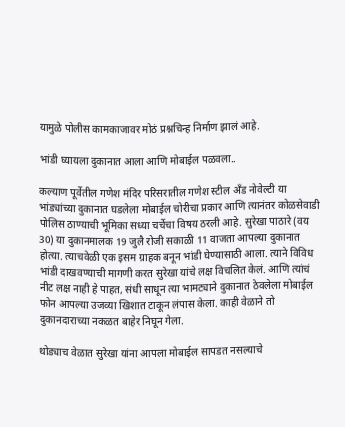यामुळे पोलीस कामकाजावर मोठं प्रश्नचिन्ह निर्माण झालं आहे.

भांडी घ्यायला दुकानात आला आणि मोबाईल पळवला..

कल्याण पूर्वेतील गणेश मंदिर परिसरातील गणेश स्टील अँड नोवेल्टी या भांड्यांच्या दुकानात घडलेला मोबाईल चोरीचा प्रकार आणि त्यानंतर कोळसेवाडी पोलिस ठाण्याची भूमिका सध्या चर्चेचा विषय ठरली आहे. सुरेखा पाठारे (वय 30) या दुकानमालक 19 जुलै रोजी सकाळी 11 वाजता आपल्या दुकानात होत्या. त्याचवेळी एक इसम ग्राहक बनून भांडी घेण्यासाठी आला. त्याने विविध भांडी दाखवण्याची मागणी करत सुरेखा यांचे लक्ष विचलित केलं. आणि त्यांचं नीट लक्ष नाही हे पाहत, संधी साधून त्या भामट्याने दुकानात ठेवलेला मोबाईल फोन आपल्या उजव्या खिशात टाकून लंपास केला. काही वेळाने तो दुकानदाराच्या नकळत बाहेर निघून गेला.

थोड्याच वेळात सुरेखा यांना आपला मोबाईल सापडत नसल्याचे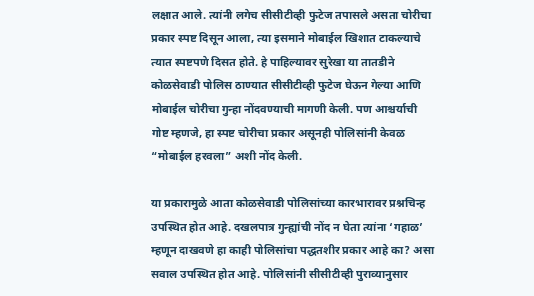लक्षात आले. त्यांनी लगेच सीसीटीव्ही फुटेज तपासले असता चोरीचा प्रकार स्पष्ट दिसून आला, त्या इसमाने मोबाईल खिशात टाकल्याचे त्यात स्पष्टपणे दिसत होते. हे पाहिल्यावर सुरेखा या तातडीने कोळसेवाडी पोलिस ठाण्यात सीसीटीव्ही फुटेज घेऊन गेल्या आणि मोबाईल चोरीचा गुन्हा नोंदवण्याची मागणी केली. पण आश्चर्याची गोष्ट म्हणजे, हा स्पष्ट चोरीचा प्रकार असूनही पोलिसांनी केवळ “मोबाईल हरवला” अशी नोंद केली.

या प्रकारामुळे आता कोळसेवाडी पोलिसांच्या कारभारावर प्रश्नचिन्ह उपस्थित होत आहे. दखलपात्र गुन्ह्यांची नोंद न घेता त्यांना ‘गहाळ’ म्हणून दाखवणे हा काही पोलिसांचा पद्धतशीर प्रकार आहे का? असा सवाल उपस्थित होत आहे. पोलिसांनी सीसीटीव्ही पुराव्यानुसार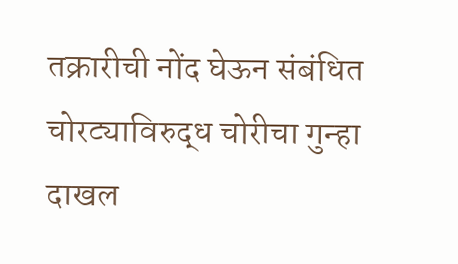तक्रारीची नोंद घेऊन संबंधित चोरट्याविरुद्ध चोरीचा गुन्हा दाखल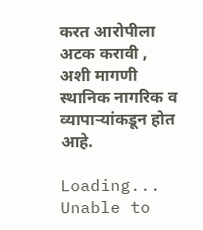करत आरोपीला अटक करावी , अशी मागणी स्थानिक नागरिक व व्यापाऱ्यांकडून होत आहे.

Loading...
Unable to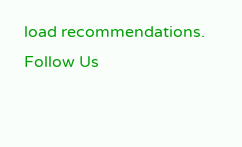load recommendations.
Follow Us